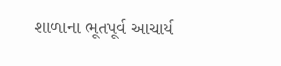શાળાના ભૂતપૂર્વ આચાર્ય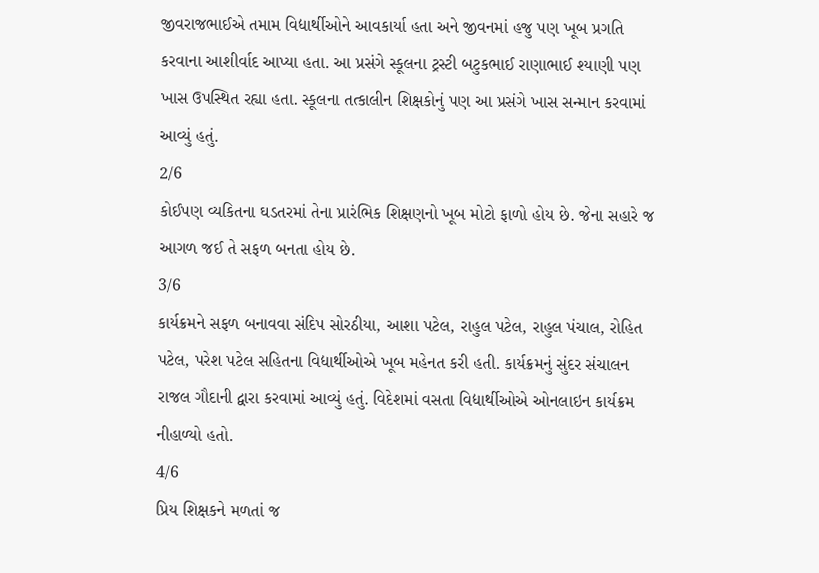જીવરાજભાઈએ તમામ વિદ્યાર્થીઓને આવકાર્યા હતા અને જીવનમાં હજુ પણ ખૂબ પ્રગતિ કરવાના આશીર્વાદ આપ્યા હતા. આ પ્રસંગે સ્કૂલના ટ્રસ્ટી બટુકભાઈ રાણાભાઈ શ્યાણી પણ ખાસ ઉપસ્થિત રહ્યા હતા. સ્કૂલના તત્કાલીન શિક્ષકોનું પણ આ પ્રસંગે ખાસ સન્માન કરવામાં આવ્યું હતું.
2/6
કોઈપણ વ્યકિતના ઘડતરમાં તેના પ્રારંભિક શિક્ષણનો ખૂબ મોટો ફાળો હોય છે. જેના સહારે જ આગળ જઈ તે સફળ બનતા હોય છે.
3/6
કાર્યક્રમને સફળ બનાવવા સંદિપ સોરઠીયા, આશા પટેલ, રાહુલ પટેલ, રાહુલ પંચાલ, રોહિત પટેલ, પરેશ પટેલ સહિતના વિદ્યાર્થીઓએ ખૂબ મહેનત કરી હતી. કાર્યક્રમનું સુંદર સંચાલન રાજલ ગૌદાની દ્વારા કરવામાં આવ્યું હતું. વિદેશમાં વસતા વિદ્યાર્થીઓએ ઓનલાઇન કાર્યક્રમ નીહાળ્યો હતો.
4/6
પ્રિય શિક્ષકને મળતાં જ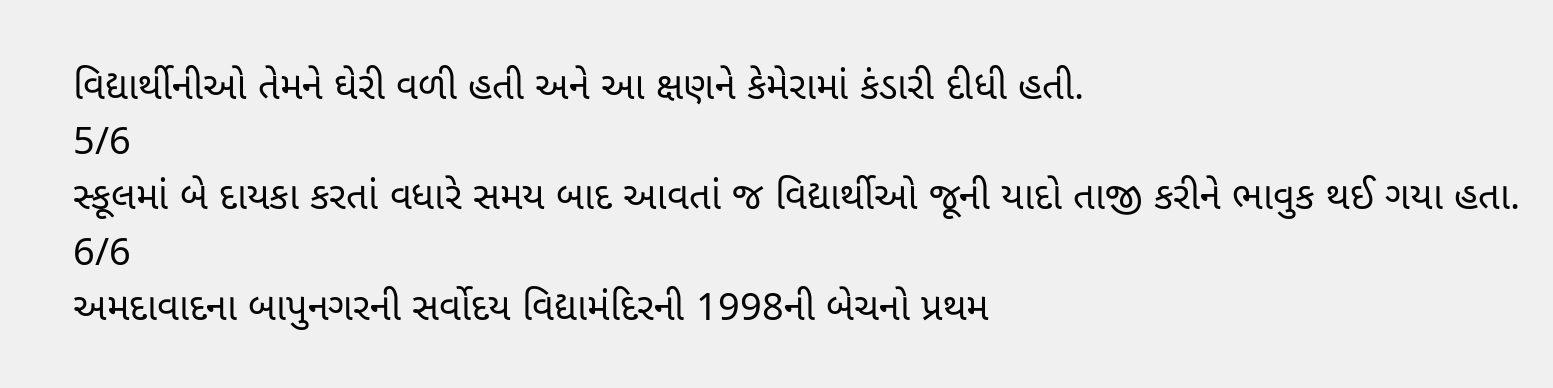વિદ્યાર્થીનીઓ તેમને ઘેરી વળી હતી અને આ ક્ષણને કેમેરામાં કંડારી દીધી હતી.
5/6
સ્કૂલમાં બે દાયકા કરતાં વધારે સમય બાદ આવતાં જ વિદ્યાર્થીઓ જૂની યાદો તાજી કરીને ભાવુક થઈ ગયા હતા.
6/6
અમદાવાદના બાપુનગરની સર્વોદય વિદ્યામંદિરની 1998ની બેચનો પ્રથમ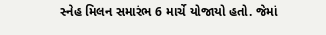સ્નેહ મિલન સમારંભ 6 માર્ચે યોજાયો હતો. જેમાં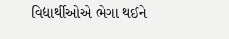વિદ્યાર્થીઓએ ભેગા થઈને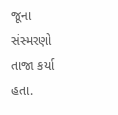જૂના સંસ્મરણો તાજા કર્યા હતા.